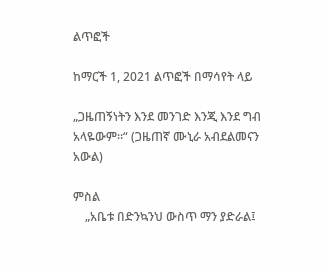ልጥፎች

ከማርች 1, 2021 ልጥፎች በማሳየት ላይ

„ጋዜጠኝነትን እንደ መንገድ እንጂ እንደ ግብ አላዬውም።“ (ጋዜጠኛ ሙኒራ አብደልመናን አውል)

ምስል
    „አቤቱ በድንኳንህ ውስጥ ማን ያድራል፤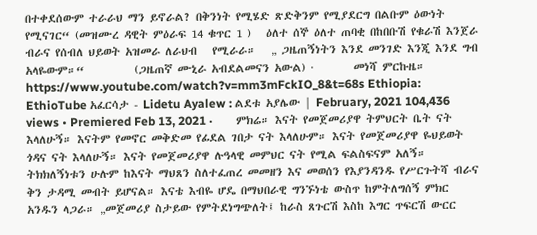በተቀደሰውም ተራራህ ማን ይኖራል? በቅንነት የሚሄድ ጽድቅንም የሚያደርግ በልቡም ዕውነት የሚናገር“ (መዝሙረ ዳዊት ምዕራፍ 14 ቁጥር 1 )   ዕለተ ሰኞ ዕለተ ጠባቂ በከበቡሽ የቁራሽ እንጀራ ብራና የሰብለ ህይወት አዝመራ ለራህብ   የሚራራ።   „ ጋዜጠኝነትን እንደ መንገድ እንጂ እንደ ግብ አላዬውም።“          (ጋዜጠኛ ሙኒራ አብደልመናን አውል) ·        መነሻ ምርኩዜ። https://www.youtube.com/watch?v=mm3mFckIO_8&t=68s Ethiopia: EthioTube አፈርሳታ - Lidetu Ayalew : ልደቱ አያሌው | February, 2021 104,436 views • Premiered Feb 13, 2021 ·        ምክሬ። እናት የመጀመሪያዋ ትምህርት ቤት ናት እላለሁኝ። እናትም የመኖር መቅድመ የፊደል ገበታ ናት እላለሁም። እናት የመጀመሪያዋ ዬህይወት ጎዳና ናት እላለሁኝ። እናት የመጀመሪያዋ ሉዓላዊ መምህር ናት የሚል ፍልስፍናም አለኝ። ትክክለኝነቱን ሁሉም ከእናት ማህጸን ስለተፈጠረ መመዘን እና መወሰን የእያንዳንዱ የሥርጉትሻ ብራና ቅን ታዳሚ መብት ይሆናል። እናቴ እብዬ ሆዴ በማህበራዊ ግንኙነቴ ውስጥ ከምትለግሰኝ ምክር አንዱን ላጋራ። „መጀመሪያ ስታይው የምትደነግጭለት፤ ከራስ ጸጉርሽ እስከ እግር ጥፍርሽ ውርር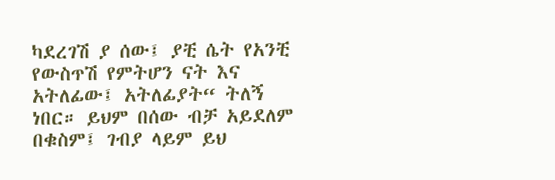ካደረገሽ ያ ሰው፤ ያቺ ሴት የአንቺ የውስጥሽ የምትሆን ናት እና አትለፊው፤ አትለፊያት“ ትለኝ ነበር። ይህም በሰው ብቻ አይደለም በቁስም፤ ገብያ ላይም ይህ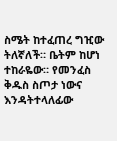ስሜት ከተፈጠረ ግዢው ትለኛለች። ቤትም ከሆነ ተከራዬው። የመንፈስ ቅዱስ ስጦታ ነውና እንዳትተላለፊው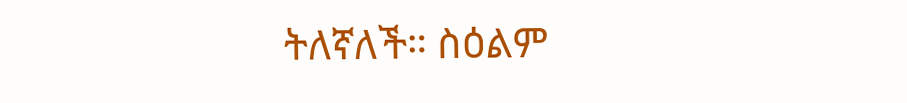ትለኛለች። ስዕልም